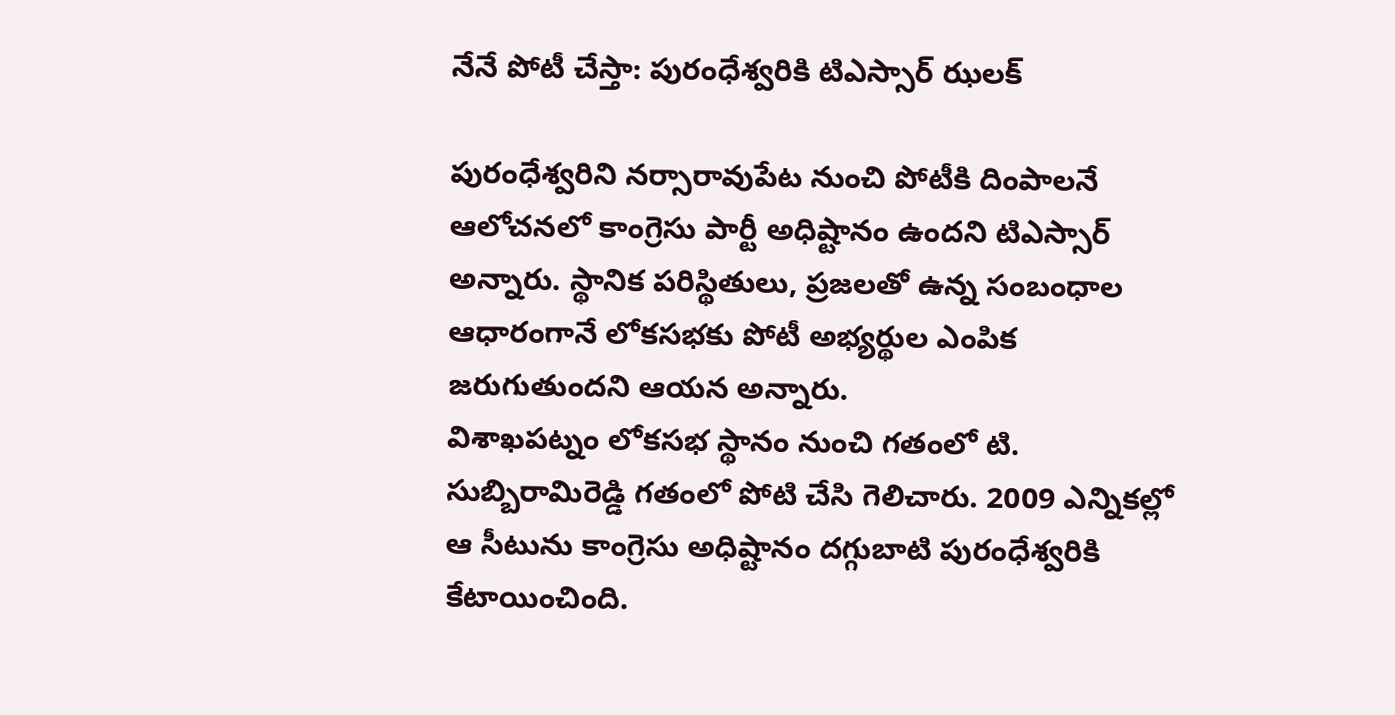నేనే పోటీ చేస్తా: పురంధేశ్వరికి టిఎస్సార్ ఝలక్

పురంధేశ్వరిని నర్సారావుపేట నుంచి పోటీకి దింపాలనే ఆలోచనలో కాంగ్రెసు పార్టీ అధిష్టానం ఉందని టిఎస్సార్ అన్నారు. స్థానిక పరిస్థితులు, ప్రజలతో ఉన్న సంబంధాల ఆధారంగానే లోకసభకు పోటీ అభ్యర్థుల ఎంపిక జరుగుతుందని ఆయన అన్నారు.
విశాఖపట్నం లోకసభ స్థానం నుంచి గతంలో టి. సుబ్బిరామిరెడ్డి గతంలో పోటి చేసి గెలిచారు. 2009 ఎన్నికల్లో ఆ సీటును కాంగ్రెసు అధిష్టానం దగ్గుబాటి పురంధేశ్వరికి కేటాయించింది.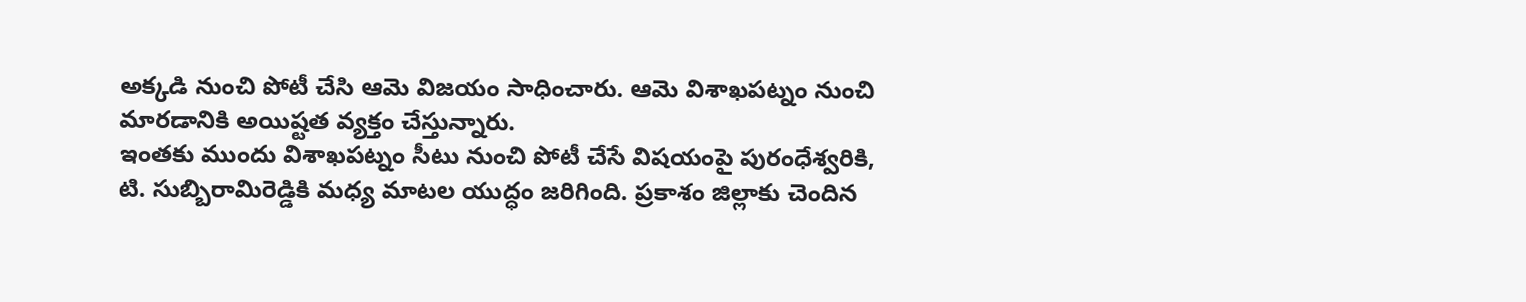అక్కడి నుంచి పోటీ చేసి ఆమె విజయం సాధించారు. ఆమె విశాఖపట్నం నుంచి మారడానికి అయిష్టత వ్యక్తం చేస్తున్నారు.
ఇంతకు ముందు విశాఖపట్నం సీటు నుంచి పోటీ చేసే విషయంపై పురంధేశ్వరికి, టి. సుబ్బిరామిరెడ్డికి మధ్య మాటల యుద్ధం జరిగింది. ప్రకాశం జిల్లాకు చెందిన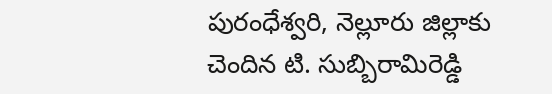పురంధేశ్వరి, నెల్లూరు జిల్లాకు చెందిన టి. సుబ్బిరామిరెడ్డి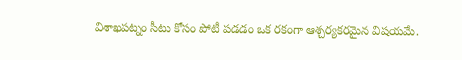విశాఖపట్నం సీటు కోసం పోటీ పడడం ఒక రకంగా ఆశ్చర్యకరమైన విషయమే.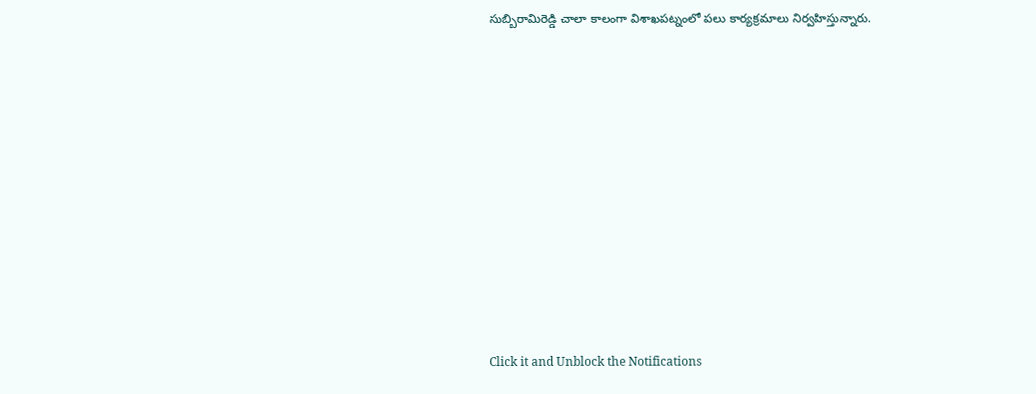సుబ్బిరామిరెడ్డి చాలా కాలంగా విశాఖపట్నంలో పలు కార్యక్రమాలు నిర్వహిస్తున్నారు.












Click it and Unblock the Notifications